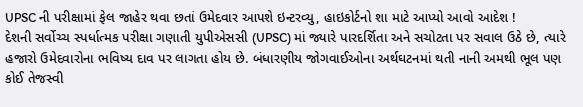UPSC ની પરીક્ષામાં ફેલ જાહેર થવા છતાં ઉમેદવાર આપશે ઇન્ટરવ્યુ, હાઇકોર્ટનો શા માટે આપ્યો આવો આદેશ !
દેશની સર્વોચ્ચ સ્પર્ધાત્મક પરીક્ષા ગણાતી યુપીએસસી (UPSC) માં જ્યારે પારદર્શિતા અને સચોટતા પર સવાલ ઉઠે છે, ત્યારે હજારો ઉમેદવારોના ભવિષ્ય દાવ પર લાગતા હોય છે. બંધારણીય જોગવાઈઓના અર્થઘટનમાં થતી નાની અમથી ભૂલ પણ કોઈ તેજસ્વી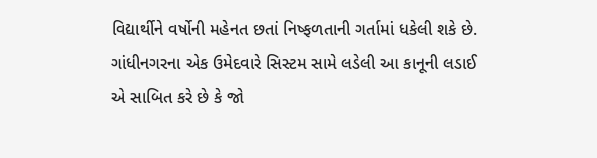વિદ્યાર્થીને વર્ષોની મહેનત છતાં નિષ્ફળતાની ગર્તામાં ધકેલી શકે છે. ગાંધીનગરના એક ઉમેદવારે સિસ્ટમ સામે લડેલી આ કાનૂની લડાઈ એ સાબિત કરે છે કે જો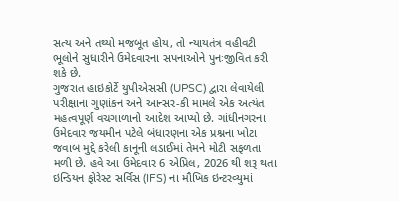સત્ય અને તથ્યો મજબૂત હોય, તો ન્યાયતંત્ર વહીવટી ભૂલોને સુધારીને ઉમેદવારના સપનાઓને પુનઃજીવિત કરી શકે છે.
ગુજરાત હાઇકોર્ટે યુપીએસસી (UPSC) દ્વારા લેવાયેલી પરીક્ષાના ગુણાંકન અને આન્સર-કી મામલે એક અત્યંત મહત્વપૂર્ણ વચગાળાનો આદેશ આપ્યો છે. ગાંધીનગરના ઉમેદવાર જયમીન પટેલે બંધારણના એક પ્રશ્નના ખોટા જવાબ મુદ્દે કરેલી કાનૂની લડાઈમાં તેમને મોટી સફળતા મળી છે. હવે આ ઉમેદવાર 6 એપ્રિલ, 2026 થી શરૂ થતા ઇન્ડિયન ફોરેસ્ટ સર્વિસ (IFS) ના મૌખિક ઇન્ટરવ્યુમાં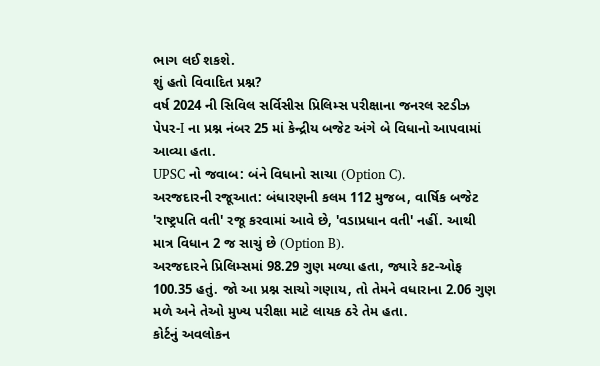ભાગ લઈ શકશે.
શું હતો વિવાદિત પ્રશ્ન?
વર્ષ 2024 ની સિવિલ સર્વિસીસ પ્રિલિમ્સ પરીક્ષાના જનરલ સ્ટડીઝ પેપર-I ના પ્રશ્ન નંબર 25 માં કેન્દ્રીય બજેટ અંગે બે વિધાનો આપવામાં આવ્યા હતા.
UPSC નો જવાબ: બંને વિધાનો સાચા (Option C).
અરજદારની રજૂઆત: બંધારણની કલમ 112 મુજબ, વાર્ષિક બજેટ 'રાષ્ટ્રપતિ વતી' રજૂ કરવામાં આવે છે, 'વડાપ્રધાન વતી' નહીં. આથી માત્ર વિધાન 2 જ સાચું છે (Option B).
અરજદારને પ્રિલિમ્સમાં 98.29 ગુણ મળ્યા હતા, જ્યારે કટ-ઓફ 100.35 હતું. જો આ પ્રશ્ન સાચો ગણાય, તો તેમને વધારાના 2.06 ગુણ મળે અને તેઓ મુખ્ય પરીક્ષા માટે લાયક ઠરે તેમ હતા.
કોર્ટનું અવલોકન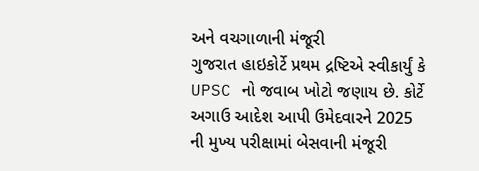અને વચગાળાની મંજૂરી
ગુજરાત હાઇકોર્ટે પ્રથમ દ્રષ્ટિએ સ્વીકાર્યું કે UPSC નો જવાબ ખોટો જણાય છે. કોર્ટે અગાઉ આદેશ આપી ઉમેદવારને 2025 ની મુખ્ય પરીક્ષામાં બેસવાની મંજૂરી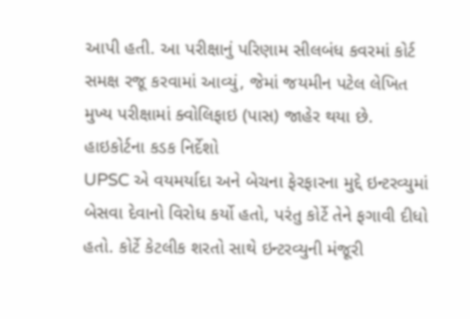આપી હતી. આ પરીક્ષાનું પરિણામ સીલબંધ કવરમાં કોર્ટ સમક્ષ રજૂ કરવામાં આવ્યું, જેમાં જયમીન પટેલ લેખિત મુખ્ય પરીક્ષામાં ક્વોલિફાઇ (પાસ) જાહેર થયા છે.
હાઇકોર્ટના કડક નિર્દેશો
UPSC એ વયમર્યાદા અને બેચના ફેરફારના મુદ્દે ઇન્ટરવ્યુમાં બેસવા દેવાનો વિરોધ કર્યો હતો, પરંતુ કોર્ટે તેને ફગાવી દીધો હતો. કોર્ટે કેટલીક શરતો સાથે ઇન્ટરવ્યુની મંજૂરી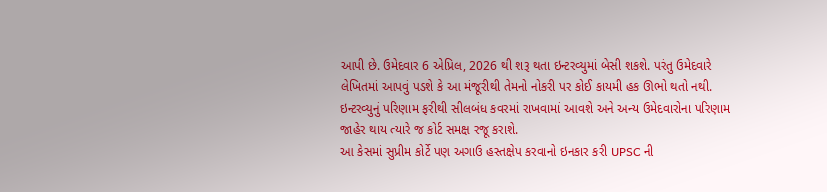આપી છે. ઉમેદવાર 6 એપ્રિલ, 2026 થી શરૂ થતા ઇન્ટરવ્યુમાં બેસી શકશે. પરંતુ ઉમેદવારે લેખિતમાં આપવું પડશે કે આ મંજૂરીથી તેમનો નોકરી પર કોઈ કાયમી હક ઊભો થતો નથી. ઇન્ટરવ્યુનું પરિણામ ફરીથી સીલબંધ કવરમાં રાખવામાં આવશે અને અન્ય ઉમેદવારોના પરિણામ જાહેર થાય ત્યારે જ કોર્ટ સમક્ષ રજૂ કરાશે.
આ કેસમાં સુપ્રીમ કોર્ટે પણ અગાઉ હસ્તક્ષેપ કરવાનો ઇનકાર કરી UPSC ની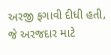અરજી ફગાવી દીધી હતી, જે અરજદાર માટે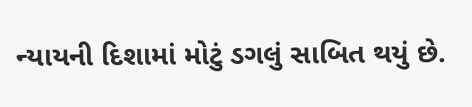ન્યાયની દિશામાં મોટું ડગલું સાબિત થયું છે.